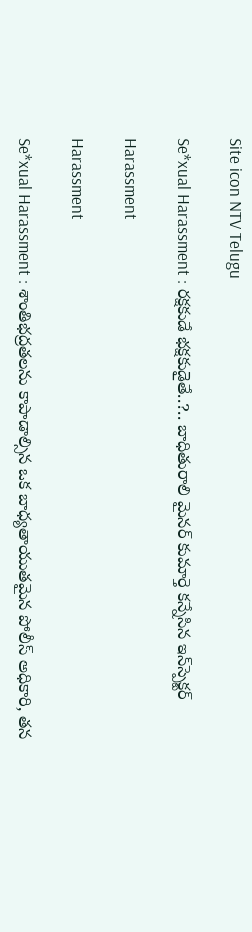Site icon NTV Telugu

Se*xual Harassment : రక్షకుడే భక్షకుడైతే..?.. బాధితురాలి మైనర్ కుమార్తె కన్నేసిన ఇన్‌స్పెక్టర్

Harassment

Harassment

Se*xual Harassment : శాంతిభద్రతలను కాపాడాల్సిన ఒక బాధ్యతాయుతమైన పోలీస్ అధికారి, తన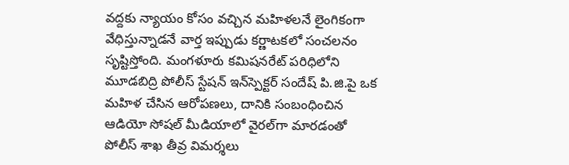వద్దకు న్యాయం కోసం వచ్చిన మహిళలనే లైంగికంగా వేధిస్తున్నాడనే వార్త ఇప్పుడు కర్ణాటకలో సంచలనం సృష్టిస్తోంది. మంగళూరు కమిషనరేట్ పరిధిలోని మూడబిద్రి పోలీస్ స్టేషన్ ఇన్‌స్పెక్టర్ సందేష్ పి.జి.పై ఒక మహిళ చేసిన ఆరోపణలు, దానికి సంబంధించిన ఆడియో సోషల్ మీడియాలో వైరల్‌గా మారడంతో పోలీస్ శాఖ తీవ్ర విమర్శలు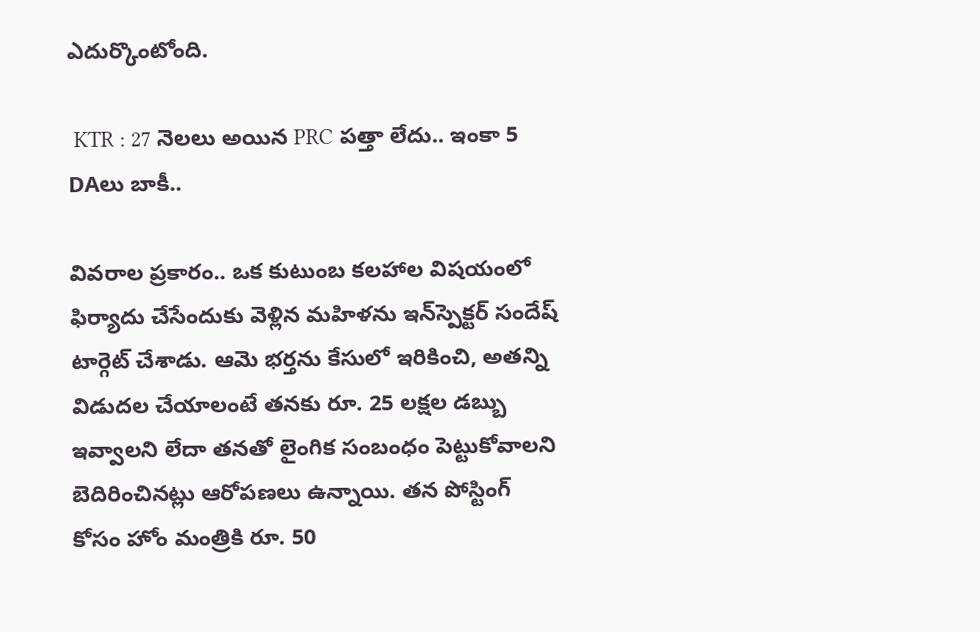ఎదుర్కొంటోంది.

 KTR : 27 నెలలు అయిన PRC పత్తా లేదు.. ఇంకా 5 DAలు బాకీ..

వివరాల ప్రకారం.. ఒక కుటుంబ కలహాల విషయంలో ఫిర్యాదు చేసేందుకు వెళ్లిన మహిళను ఇన్‌స్పెక్టర్ సందేష్ టార్గెట్ చేశాడు. ఆమె భర్తను కేసులో ఇరికించి, అతన్ని విడుదల చేయాలంటే తనకు రూ. 25 లక్షల డబ్బు ఇవ్వాలని లేదా తనతో లైంగిక సంబంధం పెట్టుకోవాలని బెదిరించినట్లు ఆరోపణలు ఉన్నాయి. తన పోస్టింగ్ కోసం హోం మంత్రికి రూ. 50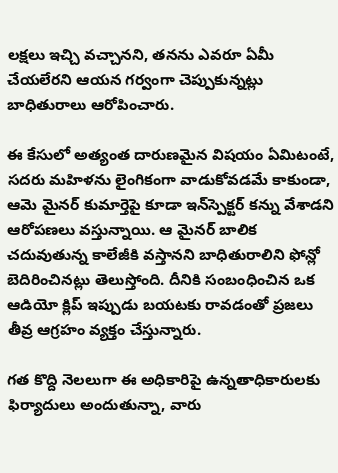లక్షలు ఇచ్చి వచ్చానని, తనను ఎవరూ ఏమీ చేయలేరని ఆయన గర్వంగా చెప్పుకున్నట్లు బాధితురాలు ఆరోపించారు.

ఈ కేసులో అత్యంత దారుణమైన విషయం ఏమిటంటే, సదరు మహిళను లైంగికంగా వాడుకోవడమే కాకుండా, ఆమె మైనర్ కుమార్తెపై కూడా ఇన్‌స్పెక్టర్ కన్ను వేశాడని ఆరోపణలు వస్తున్నాయి. ఆ మైనర్ బాలిక చదువుతున్న కాలేజీకి వస్తానని బాధితురాలిని ఫోన్లో బెదిరించినట్లు తెలుస్తోంది. దీనికి సంబంధించిన ఒక ఆడియో క్లిప్ ఇప్పుడు బయటకు రావడంతో ప్రజలు తీవ్ర ఆగ్రహం వ్యక్తం చేస్తున్నారు.

గత కొద్ది నెలలుగా ఈ అధికారిపై ఉన్నతాధికారులకు ఫిర్యాదులు అందుతున్నా, వారు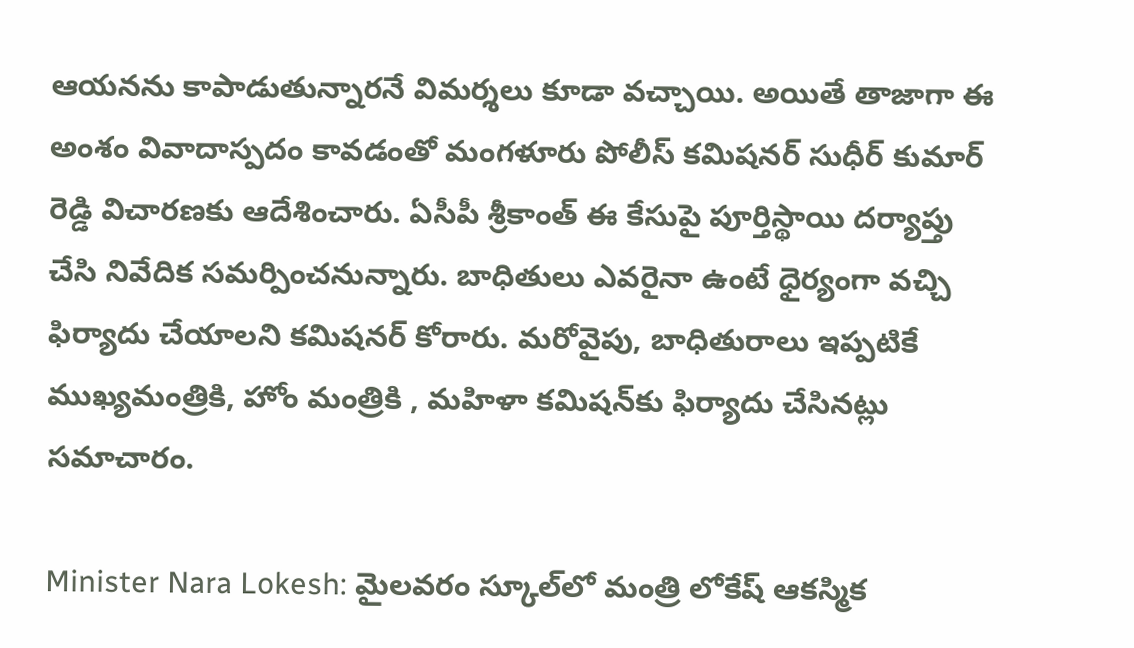ఆయనను కాపాడుతున్నారనే విమర్శలు కూడా వచ్చాయి. అయితే తాజాగా ఈ అంశం వివాదాస్పదం కావడంతో మంగళూరు పోలీస్ కమిషనర్ సుధీర్ కుమార్ రెడ్డి విచారణకు ఆదేశించారు. ఏసీపీ శ్రీకాంత్ ఈ కేసుపై పూర్తిస్థాయి దర్యాప్తు చేసి నివేదిక సమర్పించనున్నారు. బాధితులు ఎవరైనా ఉంటే ధైర్యంగా వచ్చి ఫిర్యాదు చేయాలని కమిషనర్ కోరారు. మరోవైపు, బాధితురాలు ఇప్పటికే ముఖ్యమంత్రికి, హోం మంత్రికి , మహిళా కమిషన్‌కు ఫిర్యాదు చేసినట్లు సమాచారం.

Minister Nara Lokesh: మైలవరం స్కూల్‌లో మంత్రి లోకేష్‌ ఆకస్మిక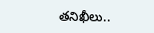తనిఖీలు..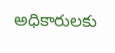అధికారులకు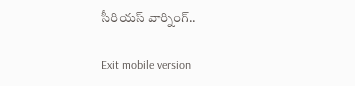సీరియస్‌ వార్నింగ్..

Exit mobile version